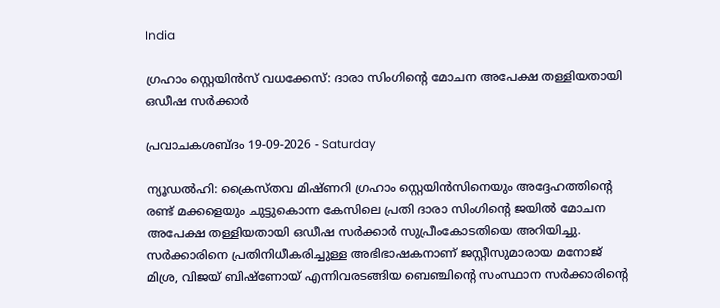India

ഗ്രഹാം സ്റ്റെയിൻസ് വധക്കേസ്: ദാരാ സിംഗിന്റെ മോചന അപേക്ഷ തള്ളിയതായി ഒഡീഷ സർക്കാർ

പ്രവാചകശബ്ദം 19-09-2026 - Saturday

ന്യൂഡൽഹി: ക്രൈസ്‌തവ മിഷ്ണറി ഗ്രഹാം സ്റ്റെയിൻസിനെയും അദ്ദേഹത്തിന്റെ രണ്ട് മക്കളെയും ചുട്ടുകൊന്ന കേസിലെ പ്രതി ദാരാ സിംഗിന്റെ ജയിൽ മോചന അപേക്ഷ തള്ളിയതായി ഒഡീഷ സർക്കാർ സുപ്രീംകോടതിയെ അറിയിച്ചു. സർക്കാരിനെ പ്രതിനിധീകരിച്ചുള്ള അഭിഭാഷകനാണ് ജസ്റ്റീസുമാരായ മനോജ് മിശ്ര, വിജയ് ബിഷ്‌ണോയ് എന്നിവരടങ്ങിയ ബെഞ്ചിന്റെ സംസ്ഥാന സർക്കാരിന്റെ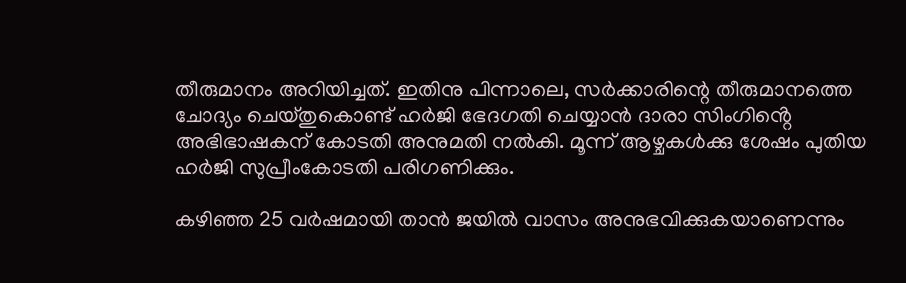തീരുമാനം അറിയിച്ചത്. ഇതിനു പിന്നാലെ, സർക്കാരിന്റെ തീരുമാനത്തെ ചോദ്യം ചെയ്‌തുകൊണ്ട് ഹർജി ഭേദഗതി ചെയ്യാൻ ദാരാ സിംഗിൻ്റെ അഭിഭാഷകന് കോടതി അനുമതി നൽകി. മൂന്ന് ആഴ്ചകള്‍ക്കു ശേഷം പുതിയ ഹർജി സുപ്രീംകോടതി പരിഗണിക്കും.

കഴിഞ്ഞ 25 വർഷമായി താൻ ജയിൽ വാസം അനുഭവിക്കുകയാണെന്നും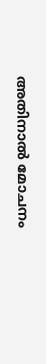അതിനാൽ മോചനം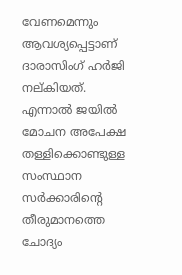വേണമെന്നും ആവശ്യപ്പെട്ടാണ് ദാരാസിംഗ് ഹർജി നല്‌കിയത്. എന്നാൽ ജയിൽ മോചന അപേക്ഷ തള്ളിക്കൊണ്ടുള്ള സംസ്ഥാന സർക്കാരിന്റെ തീരുമാനത്തെ ചോദ്യം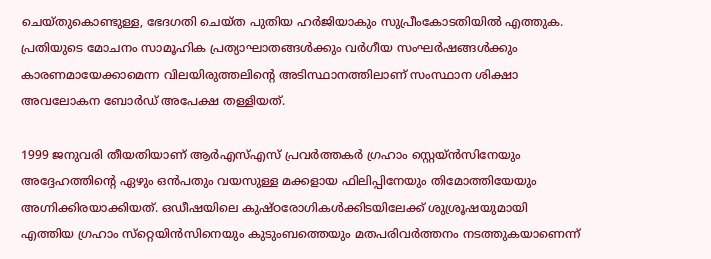ചെയ്‌തുകൊണ്ടുള്ള, ഭേദഗതി ചെയ്‌ത പുതിയ ഹർജിയാകും സുപ്രീംകോടതിയിൽ എത്തുക. പ്രതിയുടെ മോചനം സാമൂഹിക പ്രത്യാഘാതങ്ങൾക്കും വർഗീയ സംഘർഷങ്ങൾക്കും കാരണമായേക്കാമെന്ന വിലയിരുത്തലിൻ്റെ അടിസ്ഥാനത്തിലാണ് സംസ്ഥാന ശിക്ഷാ അവലോകന ബോർഡ് അപേക്ഷ തള്ളിയത്.

1999 ജനുവരി തീയതിയാണ് ആര്‍എസ്എസ് പ്രവര്‍ത്തകര്‍ ഗ്രഹാം സ്റ്റെയ്ൻസിനേയും അദ്ദേഹത്തിന്റെ ഏഴും ഒന്‍പതും വയസുള്ള മക്കളായ ഫിലിപ്പിനേയും തിമോത്തിയേയും അഗ്നിക്കിരയാക്കിയത്. ഒഡീഷയിലെ കുഷ്ഠരോഗികള്‍ക്കിടയിലേക്ക് ശുശ്രൂഷയുമായി എത്തിയ ഗ്രഹാം സ്‌റ്റെയിന്‍സിനെയും കുടുംബത്തെയും മതപരിവര്‍ത്തനം നടത്തുകയാണെന്ന്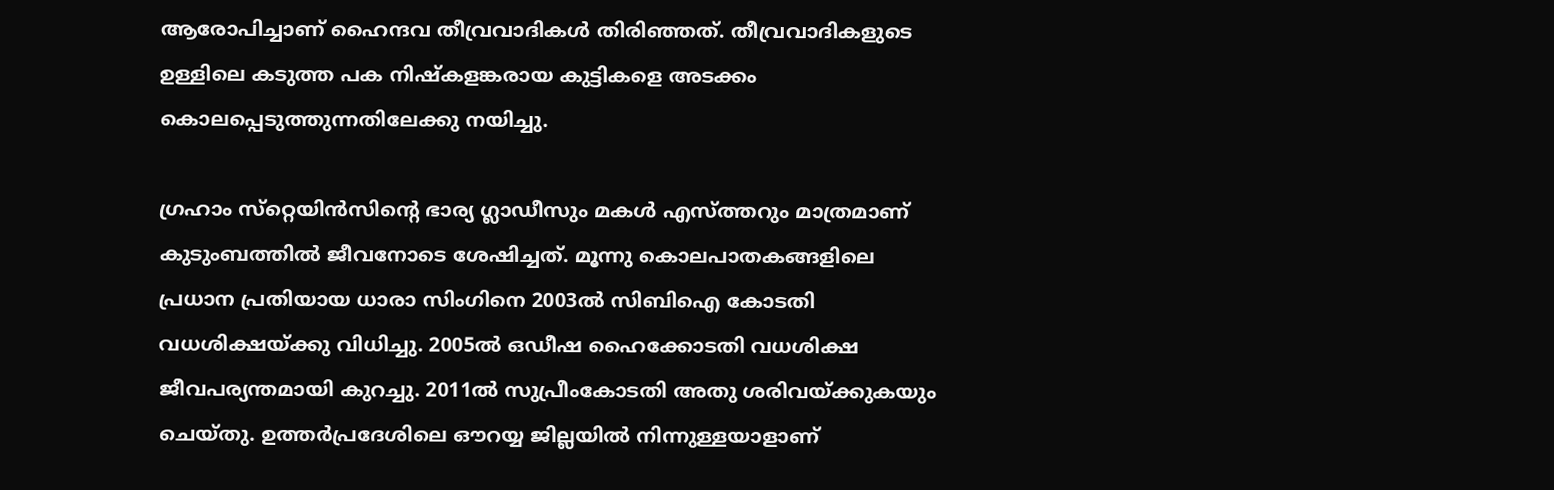ആരോപിച്ചാണ് ഹൈന്ദവ തീവ്രവാദികള്‍ തിരിഞ്ഞത്. തീവ്രവാദികളുടെ ഉള്ളിലെ കടുത്ത പക നിഷ്‌കളങ്കരായ കുട്ടികളെ അടക്കം കൊലപ്പെടുത്തുന്നതിലേക്കു നയിച്ചു.

ഗ്രഹാം സ്‌റ്റെയിന്‍സിന്റെ ഭാര്യ ഗ്ലാഡീസും മകള്‍ എസ്ത്തറും മാത്രമാണ് കുടുംബത്തില്‍ ജീവനോടെ ശേഷിച്ചത്. മൂന്നു കൊലപാതകങ്ങളിലെ പ്രധാന പ്രതിയായ ധാരാ സിംഗിനെ 2003ൽ സിബിഐ കോടതി വധശിക്ഷയ്ക്കു വിധിച്ചു. 2005ൽ ഒഡീഷ ഹൈക്കോടതി വധശിക്ഷ ജീവപര്യന്തമായി കുറച്ചു. 2011ൽ സുപ്രീംകോടതി അതു ശരിവയ്ക്കുകയും ചെയ്തു. ഉത്തർപ്രദേശിലെ ഔറയ്യ ജില്ലയിൽ നിന്നുള്ളയാളാണ്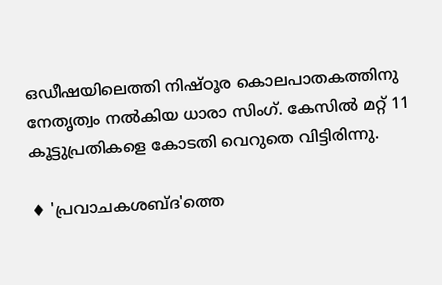ഒഡീഷയിലെത്തി നിഷ്‌ഠൂര കൊലപാതകത്തിനു നേതൃത്വം നൽകിയ ധാരാ സിംഗ്. കേസില്‍ മറ്റ് 11 കൂട്ടുപ്രതികളെ കോടതി വെറുതെ വിട്ടിരിന്നു.

♦ 'പ്രവാചകശബ്‌ദ'ത്തെ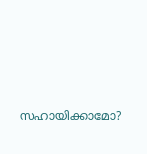സഹായിക്കാമോ?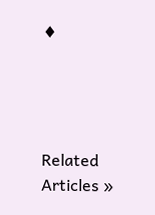♦




Related Articles »